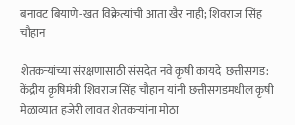बनावट बियाणे-खत विक्रेत्यांची आता खैर नाही; शिवराज सिंह चौहान

शेतकऱ्यांच्या संरक्षणासाठी संसदेत नवे कृषी कायदे  छत्तीसगड: केंद्रीय कृषिमंत्री शिवराज सिंह चौहान यांनी छत्तीसगडमधील कृषी मेळाव्यात हजेरी लावत शेतकऱ्यांना मोठा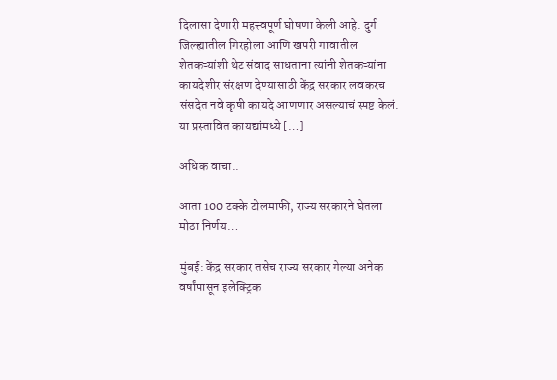दिलासा देणारी महत्त्वपूर्ण घोषणा केली आहे. दुर्ग जिल्ह्यातील गिरहोला आणि खपरी गावातील शेतकऱ्यांशी थेट संवाद साधताना त्यांनी शेतकऱ्यांना कायदेशीर संरक्षण देण्यासाठी केंद्र सरकार लवकरच संसदेत नवे कृषी कायदे आणणार असल्याचं स्पष्ट केलं. या प्रस्तावित कायद्यांमध्ये […]

अधिक वाचा..

आता 100 टक्के टोलमाफी, राज्य सरकारने घेतला मोठा निर्णय…

मुंबई: केंद्र सरकार तसेच राज्य सरकार गेल्या अनेक वर्षांपासून इलेक्ट्रिक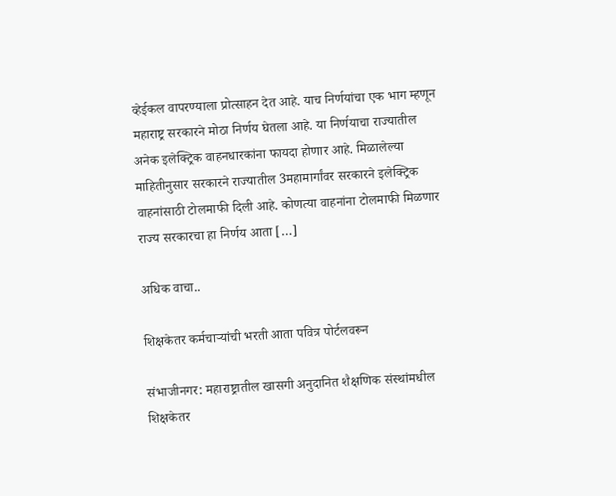व्हेईकल वापरण्याला प्रोत्साहन देत आहे. याच निर्णयांचा एक भाग म्हणून महाराष्ट्र सरकारने मोठा निर्णय घेतला आहे. या निर्णयाचा राज्यातील अनेक इलेक्ट्रिक वाहनधारकांना फायदा होणार आहे. मिळालेल्या माहितीनुसार सरकारने राज्यातील 3महामार्गांवर सरकारने इलेक्ट्रिक वाहनांसाठी टोलमाफी दिली आहे. कोणत्या वाहनांना टोलमाफी मिळणार राज्य सरकारचा हा निर्णय आता […]

अधिक वाचा..

शिक्षकेतर कर्मचाऱ्यांची भरती आता पवित्र पोर्टलवरून

संभाजीनगर: महाराष्ट्रातील खासगी अनुदानित शैक्षणिक संस्थांमधील शिक्षकेतर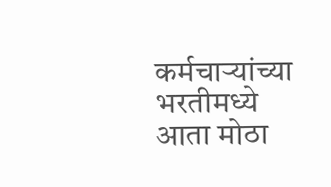कर्मचाऱ्यांच्या भरतीमध्ये आता मोठा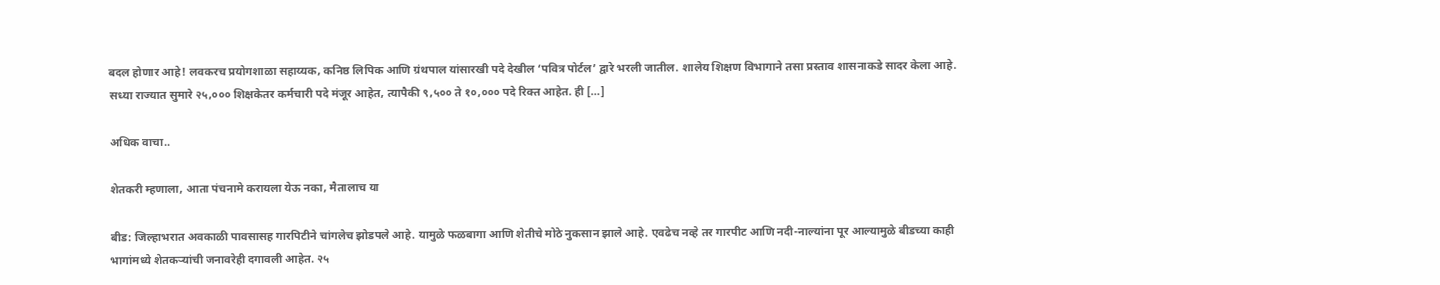बदल होणार आहे! लवकरच प्रयोगशाळा सहाय्यक, कनिष्ठ लिपिक आणि ग्रंथपाल यांसारखी पदे देखील ‘पवित्र पोर्टल’ द्वारे भरली जातील. शालेय शिक्षण विभागाने तसा प्रस्ताव शासनाकडे सादर केला आहे. सध्या राज्यात सुमारे २५,००० शिक्षकेतर कर्मचारी पदे मंजूर आहेत, त्यापैकी ९,५०० ते १०,००० पदे रिक्त आहेत. ही […]

अधिक वाचा..

शेतकरी म्हणाला, आता पंचनामे करायला येऊ नका, मैतालाच या

बीड: जिल्हाभरात अवकाळी पावसासह गारपिटीने चांगलेच झोडपले आहे. यामुळे फळबागा आणि शेतीचे मोठे नुकसान झाले आहे. एवढेच नव्हे तर गारपीट आणि नदी-नाल्यांना पूर आल्यामुळे बीडच्या काही भागांमध्ये शेतकऱ्यांची जनावरेही दगावली आहेत. २५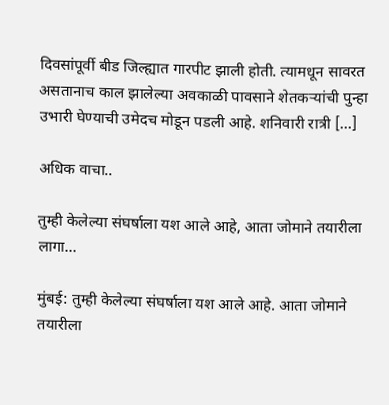दिवसांपूर्वी बीड जिल्ह्यात गारपीट झाली होती. त्यामधून सावरत असतानाच काल झालेल्या अवकाळी पावसाने शेतकऱ्यांची पुन्हा उभारी घेण्याची उमेदच मोडून पडली आहे. शनिवारी रात्री […]

अधिक वाचा..

तुम्ही केलेल्या संघर्षाला यश आले आहे, आता जोमाने तयारीला लागा…

मुंबई: तुम्ही केलेल्या संघर्षाला यश आले आहे. आता जोमाने तयारीला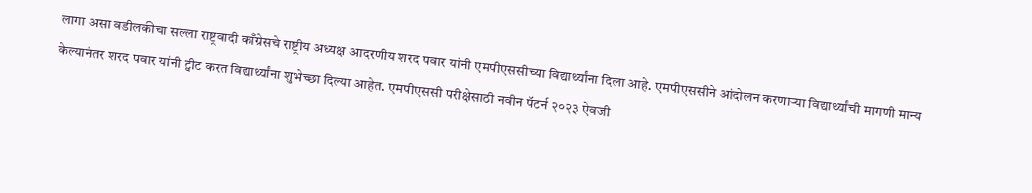लागा असा वडीलकीचा सल्ला राष्ट्रवादी काँग्रेसचे राष्ट्रीय अध्यक्ष आदरणीय शरद पवार यांनी एमपीएससीच्या विद्यार्थ्यांना दिला आहे. एमपीएससीने आंदोलन करणार्‍या विद्यार्थ्यांची मागणी मान्य केल्यानंतर शरद पवार यांनी ट्वीट करत विद्यार्थ्यांना शुभेच्छा दिल्या आहेत. एमपीएससी परीक्षेसाठी नवीन पॅटर्न २०२३ ऐवजी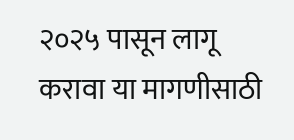२०२५ पासून लागू करावा या मागणीसाठी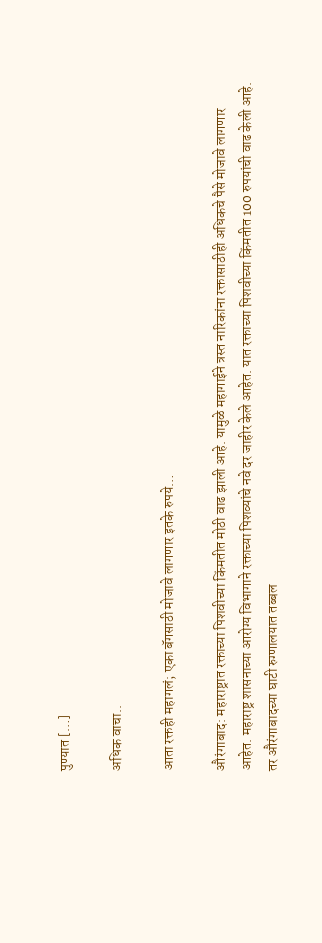पुण्यात […]

अधिक वाचा..

आता रक्तही महागलं; एका बॅगसाठी मोजावे लागणार इतके रुपये…

औरंगाबाद: महाराष्ट्रात रक्ताच्या पिशवीच्या किंमतीत मोठी वाढ झाली आहे. यामुळे महागाईने त्रस्त नारिकांना रक्तासाठीही अधिकचे पैसे मोजावे लागणार आहेत. महाराष्ट्र शासनाच्या आरोग्य विभागाने रक्ताच्या पिशव्यांचे नवे दर जाहीर केले आहेत. यात रक्ताच्या पिशवीच्या किंमतीत 100 रुपयांची वाढ केली आहे. तर औरंगाबादच्या घाटी रुग्णालयात तब्बल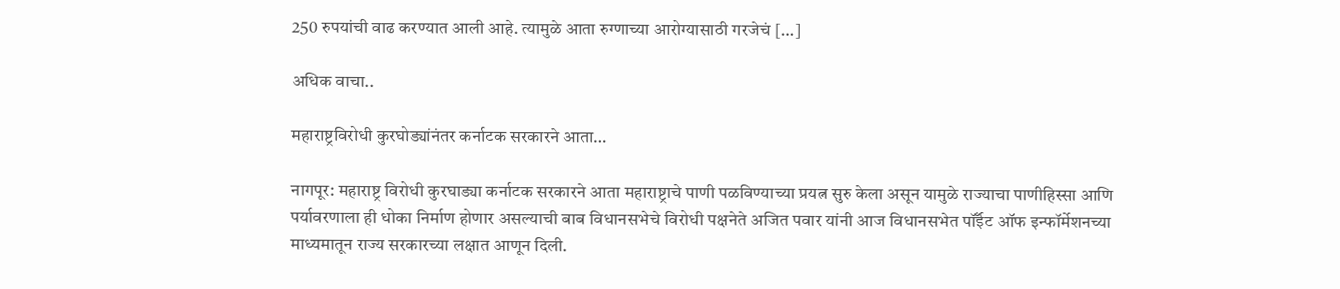250 रुपयांची वाढ करण्यात आली आहे. त्यामुळे आता रुग्णाच्या आरोग्यासाठी गरजेचं […]

अधिक वाचा..

महाराष्ट्रविरोधी कुरघोड्यांनंतर कर्नाटक सरकारने आता…

नागपूर: महाराष्ट्र विरोधी कुरघाड्या कर्नाटक सरकारने आता महाराष्ट्राचे पाणी पळविण्याच्या प्रयत्न सुरु केला असून यामुळे राज्याचा पाणीहिस्सा आणि पर्यावरणाला ही धोका निर्माण होणार असल्याची बाब विधानसभेचे विरोधी पक्षनेते अजित पवार यांनी आज विधानसभेत पॉईँट ऑफ इन्फॉर्मेशनच्या माध्यमातून राज्य सरकारच्या लक्षात आणून दिली.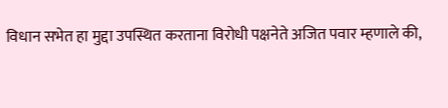विधान सभेत हा मुद्दा उपस्थित करताना विरोधी पक्षनेते अजित पवार म्हणाले की,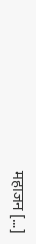महाजन […]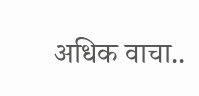अधिक वाचा..